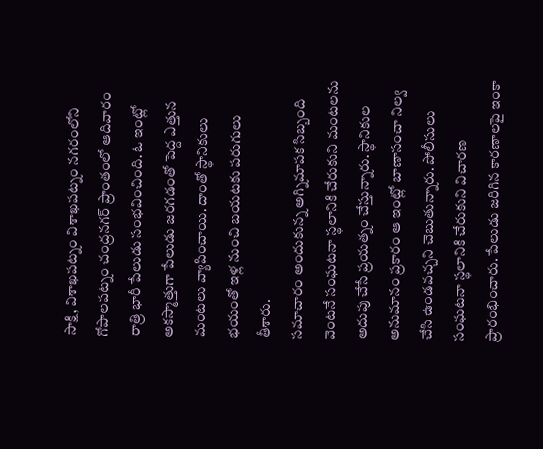సాక్షి, విశాఖపట్నం విశాఖపట్నం నగరంలోని గోపాలపట్నం చంద్రనగర్ ప్రాంతంలో ఆదివారం రాత్రి భారీ పేలుడు సంభవించింది. ఓ ఇంట్లో అకస్మాత్తుగా పేలుడు జరగడంతో పెద్ద ఎత్తున మంటలు వ్యాపించాయి. దాంతో స్థానికులు భయంతో ఇళ్ల నుంచి బయటకు పరుగులు తీశారు.
సమాచారం అందుకున్న అగ్నిమాపక సిబ్బంది వెంటనే సంఘటనా స్థలానికి చేరుకుని మంటలను అదుపు చేసే ప్రయత్నం చేస్తున్నారు. స్థానికుల అనుమానం ప్రకారం ఆ ఇంట్లో బాణాసంచా నిల్వ చేసి ఉండవచ్చని చెబుతున్నారు. పోలీసులు సంఘటనా స్థలానికి చేరుకుని విచారణ ప్రారంభించారు. పేలుడు జరిగిన కారణాలపై ఇంకా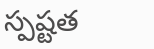స్పష్టత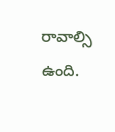రావాల్సి ఉంది.